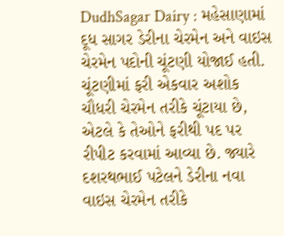DudhSagar Dairy : મહેસાણામાં દૂધ સાગર ડેરીના ચેરમેન અને વાઇસ ચેરમેન પદોની ચૂંટણી યોજાઈ હતી. ચૂંટણીમાં ફરી એકવાર અશોક ચૌધરી ચેરમેન તરીકે ચૂંટાયા છે, એટલે કે તેઓને ફરીથી પદ પર રીપીટ કરવામાં આવ્યા છે. જ્યારે દશરથભાઈ પટેલને ડેરીના નવા વાઇસ ચેરમેન તરીકે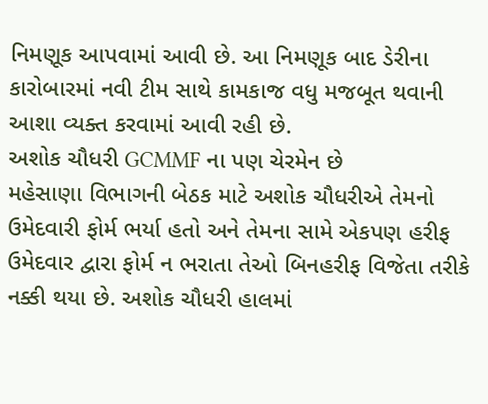નિમણૂક આપવામાં આવી છે. આ નિમણૂક બાદ ડેરીના કારોબારમાં નવી ટીમ સાથે કામકાજ વધુ મજબૂત થવાની આશા વ્યક્ત કરવામાં આવી રહી છે.
અશોક ચૌધરી GCMMF ના પણ ચેરમેન છે
મહેસાણા વિભાગની બેઠક માટે અશોક ચૌધરીએ તેમનો ઉમેદવારી ફોર્મ ભર્યા હતો અને તેમના સામે એકપણ હરીફ ઉમેદવાર દ્વારા ફોર્મ ન ભરાતા તેઓ બિનહરીફ વિજેતા તરીકે નક્કી થયા છે. અશોક ચૌધરી હાલમાં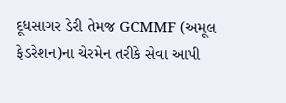દૂધસાગર ડેરી તેમજ GCMMF (અમૂલ ફેડરેશન)ના ચેરમેન તરીકે સેવા આપી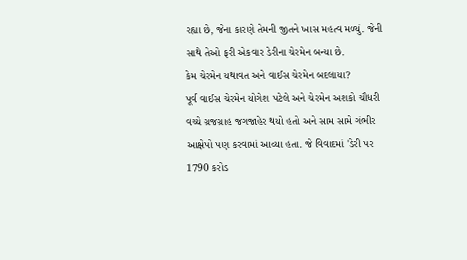રહ્યા છે, જેના કારણે તેમની જીતને ખાસ મહત્વ મળ્યું. જેની સાથે તેઓ ફરી એકવાર ડેરીના ચેરમેન બન્યા છે.
કેમ ચેરમેન યથાવત અને વાઈસ ચેરમેન બદલાયા?
પૂર્વ વાઈસ ચેરમેન યોગેશ પટેલે અને ચેરમેન અશકો ચૌધરી વચ્ચે ગ્રજગ્રાહ જગજાહેર થયો હતો અને સામ સામે ગંભીર આક્ષેપો પણ કરવામાં આવ્યા હતા. જે વિવાદમાં 'ડેરી પર 1790 કરોડ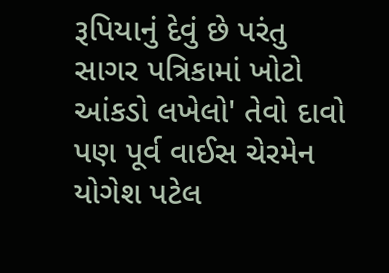રૂપિયાનું દેવું છે પરંતુ સાગર પત્રિકામાં ખોટો આંકડો લખેલો' તેવો દાવો પણ પૂર્વ વાઈસ ચેરમેન યોગેશ પટેલ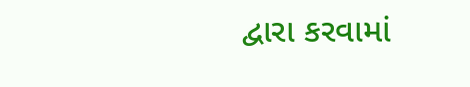દ્વારા કરવામાં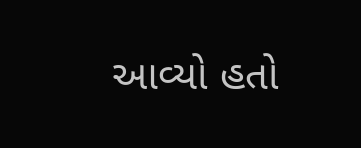આવ્યો હતો